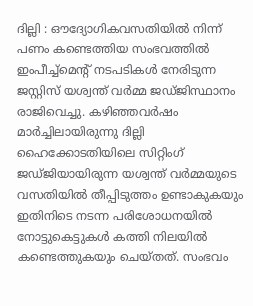ദില്ലി : ഔദ്യോഗികവസതിയിൽ നിന്ന് പണം കണ്ടെത്തിയ സംഭവത്തിൽ ഇംപീച്ച്മെന്റ് നടപടികൾ നേരിടുന്ന ജസ്റ്റിസ് യശ്വന്ത് വർമ്മ ജഡ്ജിസ്ഥാനം രാജിവെച്ചു. കഴിഞ്ഞവർഷം മാർച്ചിലായിരുന്നു ദില്ലി ഹൈക്കോടതിയിലെ സിറ്റിംഗ് ജഡ്ജിയായിരുന്ന യശ്വന്ത് വർമ്മയുടെ വസതിയിൽ തീപ്പിടുത്തം ഉണ്ടാകുകയും ഇതിനിടെ നടന്ന പരിശോധനയിൽ നോട്ടുകെട്ടുകൾ കത്തി നിലയിൽ കണ്ടെത്തുകയും ചെയ്തത്. സംഭവം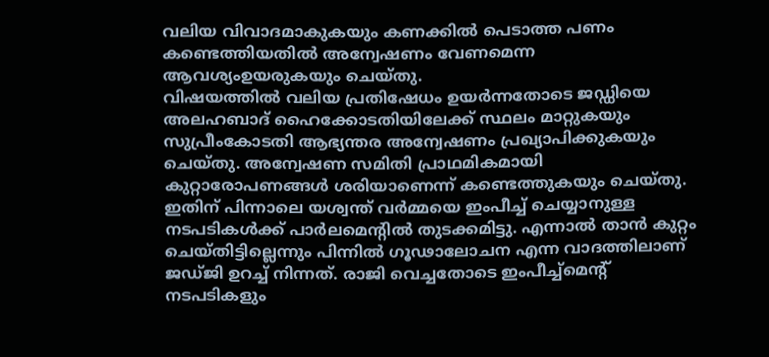വലിയ വിവാദമാകുകയും കണക്കിൽ പെടാത്ത പണം കണ്ടെത്തിയതിൽ അന്വേഷണം വേണമെന്ന ആവശ്യംഉയരുകയും ചെയ്തു.
വിഷയത്തിൽ വലിയ പ്രതിഷേധം ഉയർന്നതോടെ ജഡ്ഡിയെ അലഹബാദ് ഹൈക്കോടതിയിലേക്ക് സ്ഥലം മാറ്റുകയും സുപ്രീംകോടതി ആഭ്യന്തര അന്വേഷണം പ്രഖ്യാപിക്കുകയും ചെയ്തു. അന്വേഷണ സമിതി പ്രാഥമികമായി കുറ്റാരോപണങ്ങൾ ശരിയാണെന്ന് കണ്ടെത്തുകയും ചെയ്തു. ഇതിന് പിന്നാലെ യശ്വന്ത് വർമ്മയെ ഇംപീച്ച് ചെയ്യാനുള്ള നടപടികൾക്ക് പാർലമെന്റിൽ തുടക്കമിട്ടു. എന്നാൽ താൻ കുറ്റം ചെയ്തിട്ടില്ലെന്നും പിന്നിൽ ഗൂഢാലോചന എന്ന വാദത്തിലാണ് ജഡ്ജി ഉറച്ച് നിന്നത്. രാജി വെച്ചതോടെ ഇംപീച്ച്മെന്റ് നടപടികളും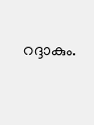റദ്ദാകും.